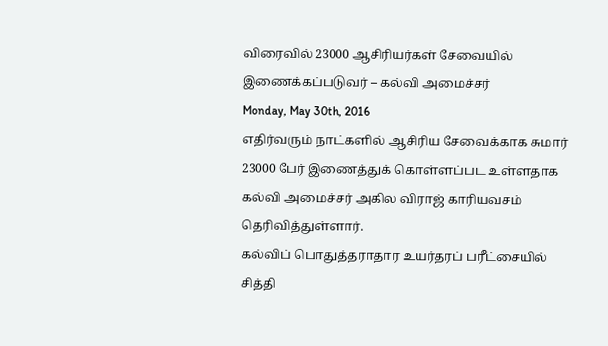விரைவில் 23000 ஆசிரியர்கள் சேவையில் இணைக்கப்படுவர் – கல்வி அமைச்சர்
Monday, May 30th, 2016
எதிர்வரும் நாட்களில் ஆசிரிய சேவைக்காக சுமார் 23000 பேர் இணைத்துக் கொள்ளப்பட உள்ளதாக கல்வி அமைச்சர் அகில விராஜ் காரியவசம் தெரிவித்துள்ளார்.
கல்விப் பொதுத்தராதார உயர்தரப் பரீட்சையில் சித்தி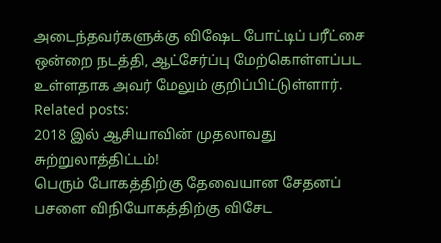அடைந்தவர்களுக்கு விஷேட போட்டிப் பரீட்சை ஒன்றை நடத்தி, ஆட்சேர்ப்பு மேற்கொள்ளப்பட உள்ளதாக அவர் மேலும் குறிப்பிட்டுள்ளார்.
Related posts:
2018 இல் ஆசியாவின் முதலாவது சுற்றுலாத்திட்டம்!
பெரும் போகத்திற்கு தேவையான சேதனப் பசளை விநியோகத்திற்கு விசேட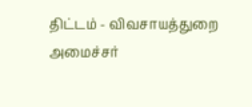திட்டம் - விவசாயத்துறை அமைச்சர்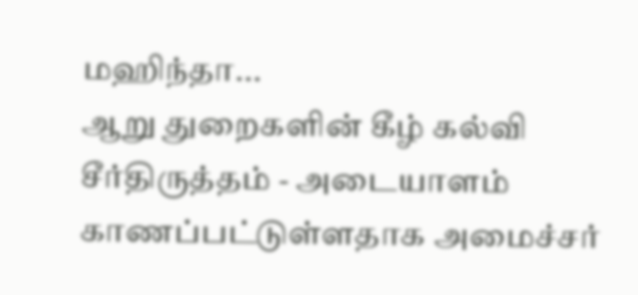மஹிந்தா...
ஆறு துறைகளின் கீழ் கல்வி சீர்திருத்தம் - அடையாளம் காணப்பட்டுள்ளதாக அமைச்சர்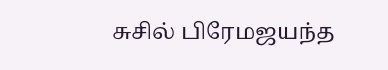சுசில் பிரேமஜயந்த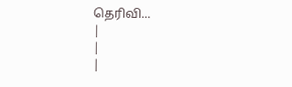தெரிவி...
|
|
|